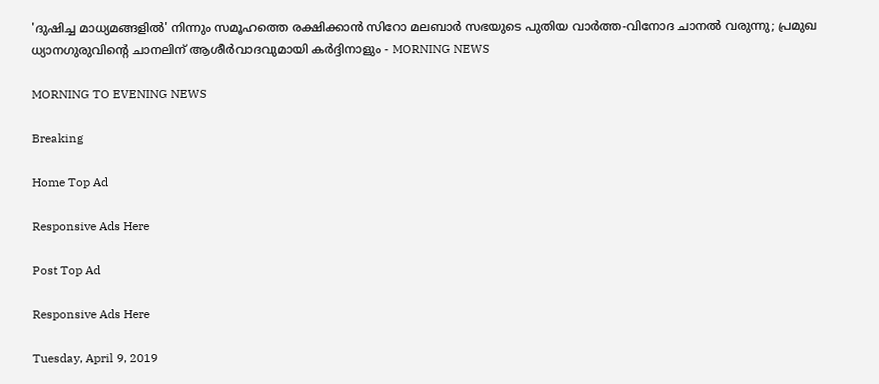'ദുഷിച്ച മാധ്യമങ്ങളില്‍' നിന്നും സമൂഹത്തെ രക്ഷിക്കാന്‍ സിറോ മലബാര്‍ സഭയുടെ പുതിയ വാര്‍ത്ത-വിനോദ ചാനല്‍ വരുന്നു; പ്രമുഖ ധ്യാനഗുരുവിന്റെ ചാനലിന് ആശീര്‍വാദവുമായി കര്‍ദ്ദിനാളും - MORNING NEWS

MORNING TO EVENING NEWS

Breaking

Home Top Ad

Responsive Ads Here

Post Top Ad

Responsive Ads Here

Tuesday, April 9, 2019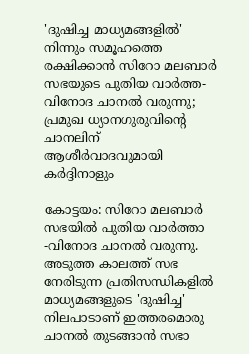'ദുഷിച്ച മാധ്യമങ്ങളില്‍' നിന്നും സമൂഹത്തെ രക്ഷിക്കാന്‍ സിറോ മലബാര്‍ സഭയുടെ പുതിയ വാര്‍ത്ത-വിനോദ ചാനല്‍ വരുന്നു; പ്രമുഖ ധ്യാനഗുരുവിന്റെ ചാനലിന് ആശീര്‍വാദവുമായി കര്‍ദ്ദിനാളും

കോട്ടയം: സിറോ മലബാര്‍ സഭയില്‍ പുതിയ വാര്‍ത്താ -വിനോദ ചാനല്‍ വരുന്നു. അടുത്ത കാലത്ത് സഭ നേരിടുന്ന പ്രതിസന്ധികളില്‍ മാധ്യമങ്ങളുടെ 'ദുഷിച്ച' നിലപാടാണ് ഇത്തരമൊരു ചാനല്‍ തുടങ്ങാന്‍ സഭാ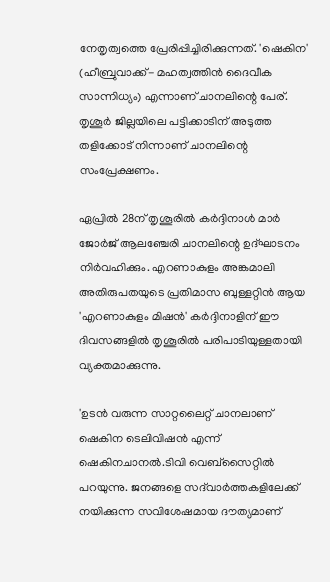നേതൃത്വത്തെ പ്രേരിപ്പിച്ചിരിക്കുന്നത്. 'ഷെകിന' (ഹീബ്രുവാക്ക്- മഹത്വത്തിന്‍ ദൈവീക സാന്നിധ്യം) എന്നാണ് ചാനലിന്റെ പേര്. തൃശൂര്‍ ജില്ലയിലെ പട്ടിക്കാടിന് അടുത്ത തളിക്കോട് നിന്നാണ് ചാനലിന്റെ സംപ്രേക്ഷണം.

ഏപ്രില്‍ 28ന് തൃശൂരില്‍ കര്‍ദ്ദിനാള്‍ മാര്‍ ജോര്‍ജ് ആലഞ്ചേരി ചാനലിന്റെ ഉദ്ഘാടനം നിര്‍വഹിക്കും. എറണാകുളം അങ്കമാലി അതിരുപതയുടെ പ്രതിമാസ ബുള്ളറ്റിന്‍ ആയ 'എറണാകുളം മിഷന്‍' കര്‍ദ്ദിനാളിന് ഈ ദിവസങ്ങളില്‍ തൃശൂരില്‍ പരിപാടിയുള്ളതായി വ്യക്തമാക്കുന്നു.

'ഉടന്‍ വരുന്ന സാറ്റലൈറ്റ് ചാനലാണ് ഷെകിന ടെലിവിഷന്‍ എന്ന് ഷെകിനചാനല്‍.ടിവി വെബ്‌സൈറ്റില്‍ പറയുന്നു. ജനങ്ങളെ സദ്‌വാര്‍ത്തകളിലേക്ക് നയിക്കുന്ന സവിശേഷമായ ദൗത്യമാണ്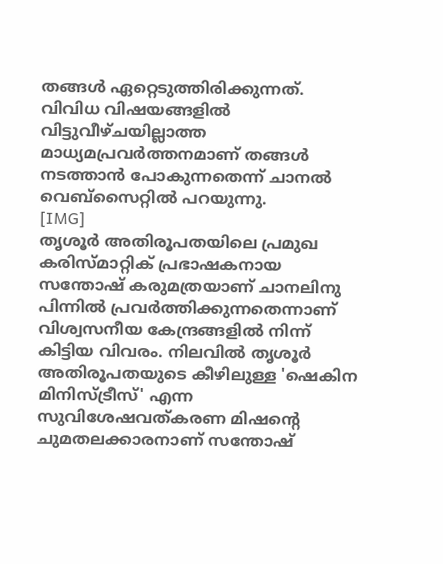തങ്ങള്‍ ഏറ്റെടുത്തിരിക്കുന്നത്. വിവിധ വിഷയങ്ങളില്‍ വിട്ടുവീഴ്ചയില്ലാത്ത മാധ്യമപ്രവര്‍ത്തനമാണ് തങ്ങള്‍ നടത്താന്‍ പോകുന്നതെന്ന് ചാനല്‍ വെബ്‌സൈറ്റില്‍ പറയുന്നു.
[IMG]
തൃശൂര്‍ അതിരൂപതയിലെ പ്രമുഖ കരിസ്മാറ്റിക് പ്രഭാഷകനായ സന്തോഷ് കരുമത്രയാണ് ചാനലിനു പിന്നില്‍ പ്രവര്‍ത്തിക്കുന്നതെന്നാണ് വിശ്വസനീയ കേന്ദ്രങ്ങളില്‍ നിന്ന് കിട്ടിയ വിവരം. നിലവില്‍ തൃശൂര്‍ അതിരൂപതയുടെ കീഴിലുള്ള 'ഷെകിന മിനിസ്ട്രീസ്' എന്ന സുവിശേഷവത്കരണ മിഷന്റെ ചുമതലക്കാരനാണ് സന്തോഷ്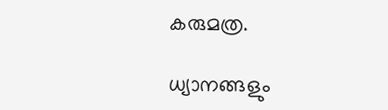കരുമത്ര.

ധ്യാനങ്ങളും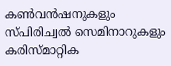കണ്‍വന്‍ഷനുകളും സ്പിരിച്വല്‍ സെമിനാറുകളും കരിസ്മാറ്റിക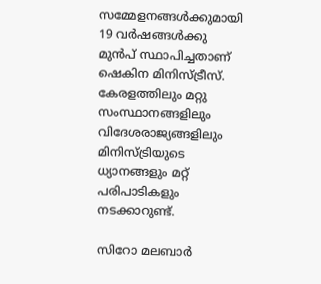സമ്മേളനങ്ങള്‍ക്കുമായി 19 വര്‍ഷങ്ങള്‍ക്കു മുന്‍പ് സ്ഥാപിച്ചതാണ് ഷെകിന മിനിസ്ട്രീസ്. കേരളത്തിലും മറ്റു സംസ്ഥാനങ്ങളിലും വിദേശരാജ്യങ്ങളിലും മിനിസ്ട്രിയുടെ ധ്യാനങ്ങളും മറ്റ് പരിപാടികളും നടക്കാറുണ്ട്.

സിറോ മലബാര്‍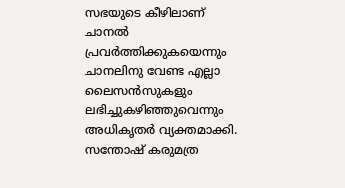സഭയുടെ കീഴിലാണ് ചാനല്‍ പ്രവര്‍ത്തിക്കുകയെന്നും ചാനലിനു വേണ്ട എല്ലാ ലൈസന്‍സുകളും ലഭിച്ചുകഴിഞ്ഞുവെന്നും അധികൃതര്‍ വ്യക്തമാക്കി. സന്തോഷ് കരുമത്ര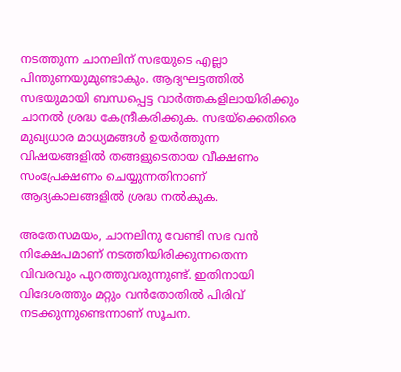നടത്തുന്ന ചാനലിന് സഭയുടെ എല്ലാ പിന്തുണയുമുണ്ടാകും. ആദ്യഘട്ടത്തില്‍ സഭയുമായി ബന്ധപ്പെട്ട വാര്‍ത്തകളിലായിരിക്കും ചാനല്‍ ശ്രദ്ധ കേന്ദ്രീകരിക്കുക. സഭയ്‌ക്കെതിരെ മുഖ്യധാര മാധ്യമങ്ങള്‍ ഉയര്‍ത്തുന്ന വിഷയങ്ങളില്‍ തങ്ങളുടെതായ വീക്ഷണം സംപ്രേക്ഷണം ചെയ്യുന്നതിനാണ് ആദ്യകാലങ്ങളില്‍ ശ്രദ്ധ നല്‍കുക.

അതേസമയം, ചാനലിനു വേണ്ടി സഭ വന്‍ നിക്ഷേപമാണ് നടത്തിയിരിക്കുന്നതെന്ന വിവരവും പുറത്തുവരുന്നുണ്ട്. ഇതിനായി വിദേശത്തും മറ്റും വന്‍തോതില്‍ പിരിവ് നടക്കുന്നുണ്ടെന്നാണ് സൂചന.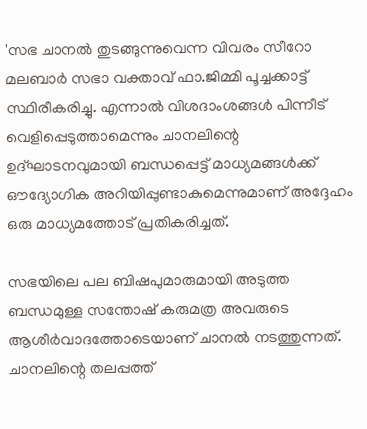'സഭ ചാനല്‍ തുടങ്ങുന്നുവെന്ന വിവരം സീറോ മലബാര്‍ സഭാ വക്താവ് ഫാ.ജിമ്മി പൂച്ചക്കാട്ട് സ്ഥിരീകരിച്ചു. എന്നാല്‍ വിശദാംശങ്ങള്‍ പിന്നീട് വെളിപ്പെടുത്താമെന്നും ചാനലിന്റെ ഉദ്ഘാടനവുമായി ബന്ധപ്പെട്ട് മാധ്യമങ്ങള്‍ക്ക് ഔദ്യോഗിക അറിയിപ്പുണ്ടാകുമെന്നുമാണ് അദ്ദേഹം ഒരു മാധ്യമത്തോട് പ്രതികരിച്ചത്.

സഭയിലെ പല ബിഷപുമാരുമായി അടുത്ത ബന്ധമുള്ള സന്തോഷ് കരുമത്ര അവരുടെ ആശീര്‍വാദത്തോടെയാണ് ചാനല്‍ നടത്തുന്നത്. ചാനലിന്റെ തലപ്പത്ത്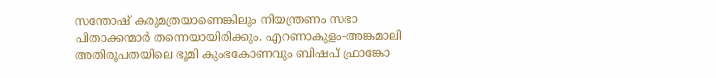സന്തോഷ് കരുമത്രയാണെങ്കിലും നിയന്ത്രണം സഭാ പിതാക്കന്മാര്‍ തന്നെയായിരിക്കും. എറണാകുളം-അങ്കമാലി അതിരൂപതയിലെ ഭൂമി കുംഭകോണവും ബിഷപ് ഫ്രാങ്കോ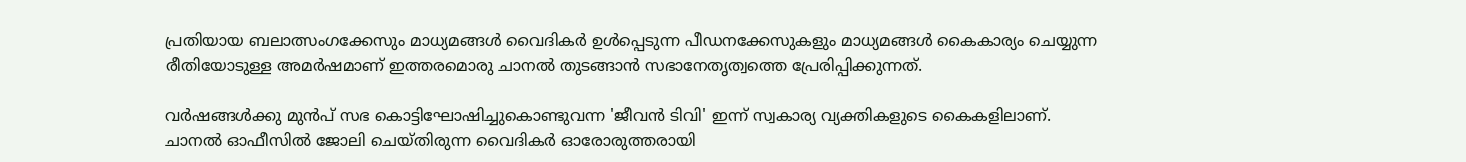പ്രതിയായ ബലാത്സംഗക്കേസും മാധ്യമങ്ങള്‍ വൈദികര്‍ ഉള്‍പ്പെടുന്ന പീഡനക്കേസുകളും മാധ്യമങ്ങള്‍ കൈകാര്യം ചെയ്യുന്ന രീതിയോടുള്ള അമര്‍ഷമാണ് ഇത്തരമൊരു ചാനല്‍ തുടങ്ങാന്‍ സഭാനേതൃത്വത്തെ പ്രേരിപ്പിക്കുന്നത്.

വര്‍ഷങ്ങള്‍ക്കു മുന്‍പ് സഭ കൊട്ടിഘോഷിച്ചുകൊണ്ടുവന്ന 'ജീവന്‍ ടിവി' ഇന്ന് സ്വകാര്യ വ്യക്തികളുടെ കൈകളിലാണ്. ചാനല്‍ ഓഫീസില്‍ ജോലി ചെയ്തിരുന്ന വൈദികര്‍ ഓരോരുത്തരായി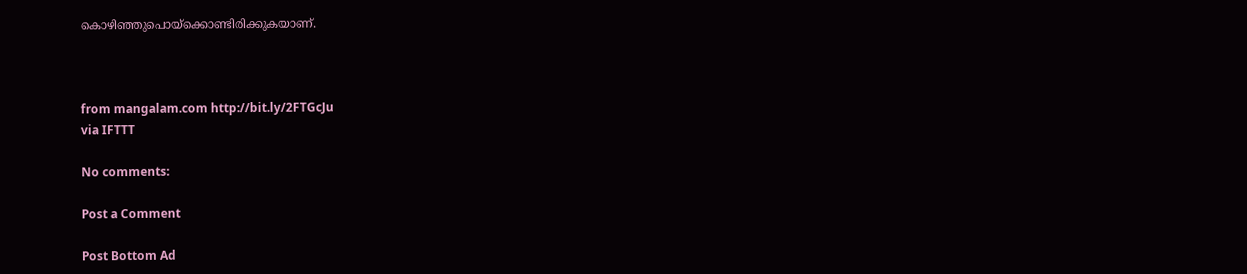കൊഴിഞ്ഞുപൊയ്‌ക്കൊണ്ടിരിക്കുകയാണ്.



from mangalam.com http://bit.ly/2FTGcJu
via IFTTT

No comments:

Post a Comment

Post Bottom Ad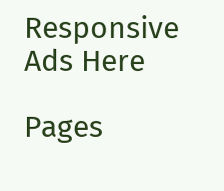Responsive Ads Here

Pages